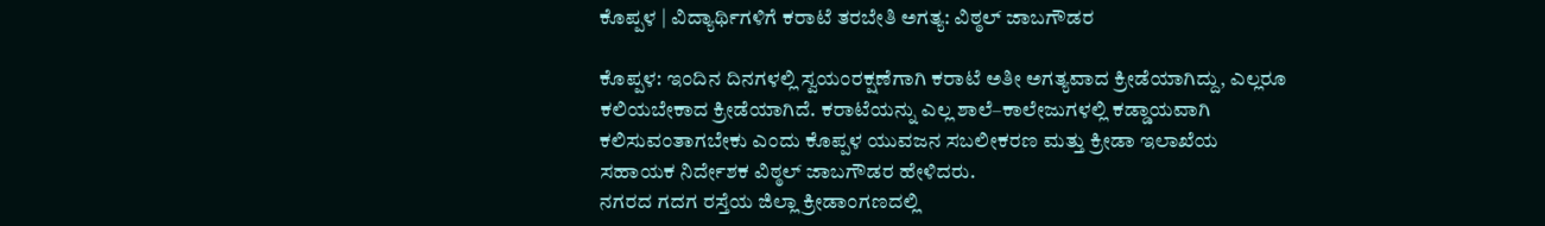ಕೊಪ್ಪಳ | ವಿದ್ಯಾರ್ಥಿಗಳಿಗೆ ಕರಾಟೆ ತರಬೇತಿ ಅಗತ್ಯ: ವಿಠ್ಠಲ್ ಜಾಬಗೌಡರ

ಕೊಪ್ಪಳ: ಇಂದಿನ ದಿನಗಳಲ್ಲಿ ಸ್ವಯಂರಕ್ಷಣೆಗಾಗಿ ಕರಾಟೆ ಅತೀ ಅಗತ್ಯವಾದ ಕ್ರೀಡೆಯಾಗಿದ್ದು, ಎಲ್ಲರೂ ಕಲಿಯಬೇಕಾದ ಕ್ರೀಡೆಯಾಗಿದೆ. ಕರಾಟೆಯನ್ನು ಎಲ್ಲ ಶಾಲೆ–ಕಾಲೇಜುಗಳಲ್ಲಿ ಕಡ್ಡಾಯವಾಗಿ ಕಲಿಸುವಂತಾಗಬೇಕು ಎಂದು ಕೊಪ್ಪಳ ಯುವಜನ ಸಬಲೀಕರಣ ಮತ್ತು ಕ್ರೀಡಾ ಇಲಾಖೆಯ ಸಹಾಯಕ ನಿರ್ದೇಶಕ ವಿಠ್ಠಲ್ ಜಾಬಗೌಡರ ಹೇಳಿದರು.
ನಗರದ ಗದಗ ರಸ್ತೆಯ ಜಿಲ್ಲಾ ಕ್ರೀಡಾಂಗಣದಲ್ಲಿ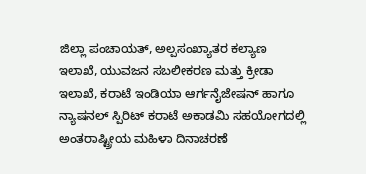ಜಿಲ್ಲಾ ಪಂಚಾಯತ್, ಅಲ್ಪಸಂಖ್ಯಾತರ ಕಲ್ಯಾಣ ಇಲಾಖೆ, ಯುವಜನ ಸಬಲೀಕರಣ ಮತ್ತು ಕ್ರೀಡಾ ಇಲಾಖೆ, ಕರಾಟೆ ಇಂಡಿಯಾ ಆರ್ಗನೈಜೇಷನ್ ಹಾಗೂ ನ್ಯಾಷನಲ್ ಸ್ಪಿರಿಟ್ ಕರಾಟೆ ಅಕಾಡಮಿ ಸಹಯೋಗದಲ್ಲಿ ಅಂತರಾಷ್ಟ್ರೀಯ ಮಹಿಳಾ ದಿನಾಚರಣೆ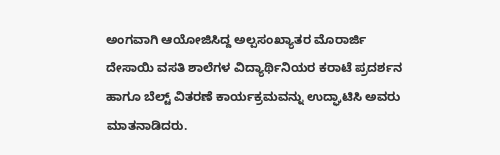ಅಂಗವಾಗಿ ಆಯೋಜಿಸಿದ್ದ ಅಲ್ಪಸಂಖ್ಯಾತರ ಮೊರಾರ್ಜಿ ದೇಸಾಯಿ ವಸತಿ ಶಾಲೆಗಳ ವಿದ್ಯಾರ್ಥಿನಿಯರ ಕರಾಟೆ ಪ್ರದರ್ಶನ ಹಾಗೂ ಬೆಲ್ಟ್ ವಿತರಣೆ ಕಾರ್ಯಕ್ರಮವನ್ನು ಉದ್ಘಾಟಿಸಿ ಅವರು ಮಾತನಾಡಿದರು.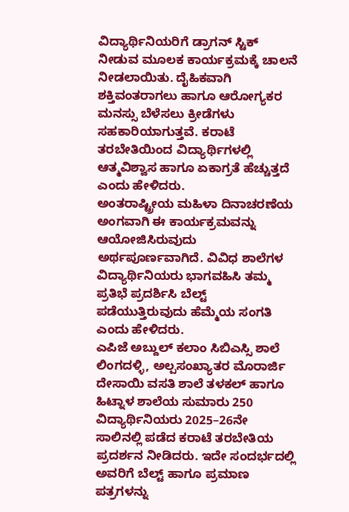ವಿದ್ಯಾರ್ಥಿನಿಯರಿಗೆ ಡ್ರಾಗನ್ ಸ್ಟಿಕ್ ನೀಡುವ ಮೂಲಕ ಕಾರ್ಯಕ್ರಮಕ್ಕೆ ಚಾಲನೆ ನೀಡಲಾಯಿತು. ದೈಹಿಕವಾಗಿ ಶಕ್ತಿವಂತರಾಗಲು ಹಾಗೂ ಆರೋಗ್ಯಕರ ಮನಸ್ಸು ಬೆಳೆಸಲು ಕ್ರೀಡೆಗಳು ಸಹಕಾರಿಯಾಗುತ್ತವೆ. ಕರಾಟೆ ತರಬೇತಿಯಿಂದ ವಿದ್ಯಾರ್ಥಿಗಳಲ್ಲಿ ಆತ್ಮವಿಶ್ವಾಸ ಹಾಗೂ ಏಕಾಗ್ರತೆ ಹೆಚ್ಚುತ್ತದೆ ಎಂದು ಹೇಳಿದರು.
ಅಂತರಾಷ್ಟ್ರೀಯ ಮಹಿಳಾ ದಿನಾಚರಣೆಯ ಅಂಗವಾಗಿ ಈ ಕಾರ್ಯಕ್ರಮವನ್ನು ಆಯೋಜಿಸಿರುವುದು ಅರ್ಥಪೂರ್ಣವಾಗಿದೆ. ವಿವಿಧ ಶಾಲೆಗಳ ವಿದ್ಯಾರ್ಥಿನಿಯರು ಭಾಗವಹಿಸಿ ತಮ್ಮ ಪ್ರತಿಭೆ ಪ್ರದರ್ಶಿಸಿ ಬೆಲ್ಟ್ ಪಡೆಯುತ್ತಿರುವುದು ಹೆಮ್ಮೆಯ ಸಂಗತಿ ಎಂದು ಹೇಳಿದರು.
ಎಪಿಜೆ ಅಬ್ದುಲ್ ಕಲಾಂ ಸಿಬಿಎಸ್ಸಿ ಶಾಲೆ ಲಿಂಗದಳ್ಳಿ, ಅಲ್ಪಸಂಖ್ಯಾತರ ಮೊರಾರ್ಜಿ ದೇಸಾಯಿ ವಸತಿ ಶಾಲೆ ತಳಕಲ್ ಹಾಗೂ ಹಿಟ್ನಾಳ ಶಾಲೆಯ ಸುಮಾರು 250 ವಿದ್ಯಾರ್ಥಿನಿಯರು 2025–26ನೇ ಸಾಲಿನಲ್ಲಿ ಪಡೆದ ಕರಾಟೆ ತರಬೇತಿಯ ಪ್ರದರ್ಶನ ನೀಡಿದರು. ಇದೇ ಸಂದರ್ಭದಲ್ಲಿ ಅವರಿಗೆ ಬೆಲ್ಟ್ ಹಾಗೂ ಪ್ರಮಾಣ ಪತ್ರಗಳನ್ನು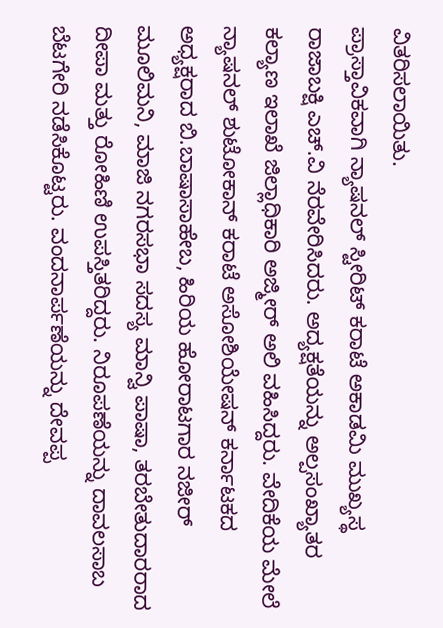ವಿತರಿಸಲಾಯಿತು.
ಪ್ರಾಸ್ತಾವಿಕವಾಗಿ ನ್ಯಾಷನಲ್ ಸ್ಟೀರಿಟ್ ಕರಾಟೆ ಅಕಾಡಮಿ ಮುಖ್ಯಸ್ಥ ರಾಜಾಬಕ್ಷಿ ಎಚ್.ವಿ ನೆರವೇರಿಸಿದರು. ಅದ್ಯಕ್ಷತೆಯನ್ನು ಅಲ್ಪಸಂಖ್ಯಾತರ ಕಲ್ಯಾಣ ಇಲಾಖೆ ಜಿಲ್ಲಾಧಿಕಾರಿ ಅಜ್ಮೀರ್ ಅಲಿ ವಹಿಸಿದ್ದರು. ವೇದಿಕೆಯ ಮೇಲೆ ನ್ಯಾಷನಲ್ ಶುಟೋಕಾನ್ ಕರಾಟೆ ಅಸೋಶಿಯೇಷನ್ ಕರ್ನಾಟಕದ ಅಧ್ಯಕ್ಷರಾದ ಬಿ.ಬಾಷಾಸಾಹೇಬ, ಹಿರಿಯ ಹೋರಾಟಗಾರ ನಜೀರ್ ಮೂಲಿಮನಿ, ಮಾಜಿ ನಗರಸಭಾ ಸದಸ್ಯ ಮಾನ್ವಿ ಪಾಷಾ, ತರಬೇತುದಾರರಾದ ದೀಪಾ ಮತ್ತು ರೋಹಿಣಿ ಉಪಸ್ತಿತರಿದ್ದರು. ನಿರೂಪಣೆಯನ್ನು ದಾವಲಸಾಬ ಬೆಟಗೇರಿ ನಡೆಸಿಕೊಟ್ಟರು. ವಂದನಾರ್ಪಣೆಯನ್ನು ದೇವಪ್ಪ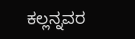ಕಲ್ಲನ್ನವರ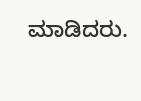ಮಾಡಿದರು.